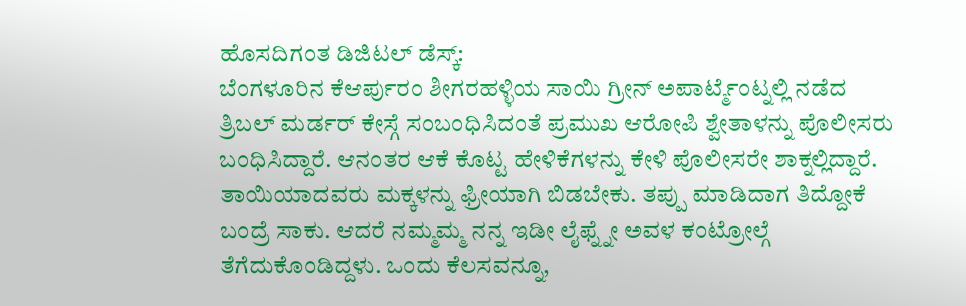ಹೊಸದಿಗಂತ ಡಿಜಿಟಲ್ ಡೆಸ್ಕ್:
ಬೆಂಗಳೂರಿನ ಕೆಆರ್ಪುರಂ ಶೀಗರಹಳ್ಳಿಯ ಸಾಯಿ ಗ್ರೀನ್ ಅಪಾರ್ಟ್ಮೆಂಟ್ನಲ್ಲಿ ನಡೆದ ತ್ರಿಬಲ್ ಮರ್ಡರ್ ಕೇಸ್ಗೆ ಸಂಬಂಧಿಸಿದಂತೆ ಪ್ರಮುಖ ಆರೋಪಿ ಶ್ವೇತಾಳನ್ನು ಪೊಲೀಸರು ಬಂಧಿಸಿದ್ದಾರೆ. ಆನಂತರ ಆಕೆ ಕೊಟ್ಟ ಹೇಳಿಕೆಗಳನ್ನು ಕೇಳಿ ಪೊಲೀಸರೇ ಶಾಕ್ನಲ್ಲಿದ್ದಾರೆ.
ತಾಯಿಯಾದವರು ಮಕ್ಕಳನ್ನು ಫ್ರೀಯಾಗಿ ಬಿಡಬೇಕು. ತಪ್ಪು ಮಾಡಿದಾಗ ತಿದ್ದೋಕೆ ಬಂದ್ರೆ ಸಾಕು. ಆದರೆ ನಮ್ಮಮ್ಮ ನನ್ನ ಇಡೀ ಲೈಫ್ನ್ನೇ ಅವಳ ಕಂಟ್ರೋಲ್ಗೆ ತೆಗೆದುಕೊಂಡಿದ್ದಳು. ಒಂದು ಕೆಲಸವನ್ನೂ,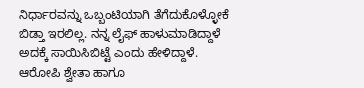ನಿರ್ಧಾರವನ್ನು ಒಬ್ಬಂಟಿಯಾಗಿ ತೆಗೆದುಕೊಳ್ಳೋಕೆ ಬಿಡ್ತಾ ಇರಲಿಲ್ಲ. ನನ್ನ ಲೈಫ್ ಹಾಳುಮಾಡಿದ್ದಾಳೆ ಅದಕ್ಕೆ ಸಾಯಿಸಿಬಿಟ್ಟೆ ಎಂದು ಹೇಳಿದ್ದಾಳೆ.
ಆರೋಪಿ ಶ್ವೇತಾ ಹಾಗೂ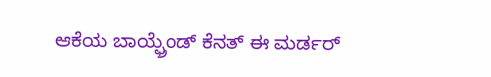ಆಕೆಯ ಬಾಯ್ಫ್ರೆಂಡ್ ಕೆನತ್ ಈ ಮರ್ಡರ್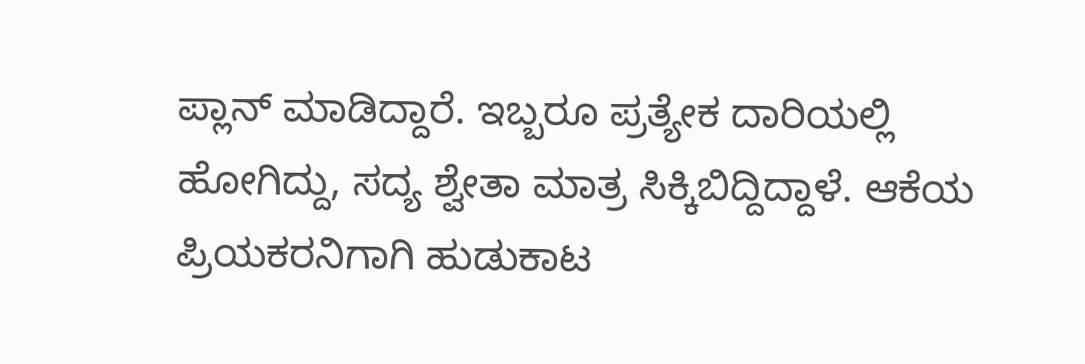ಪ್ಲಾನ್ ಮಾಡಿದ್ದಾರೆ. ಇಬ್ಬರೂ ಪ್ರತ್ಯೇಕ ದಾರಿಯಲ್ಲಿ ಹೋಗಿದ್ದು, ಸದ್ಯ ಶ್ವೇತಾ ಮಾತ್ರ ಸಿಕ್ಕಿಬಿದ್ದಿದ್ದಾಳೆ. ಆಕೆಯ ಪ್ರಿಯಕರನಿಗಾಗಿ ಹುಡುಕಾಟ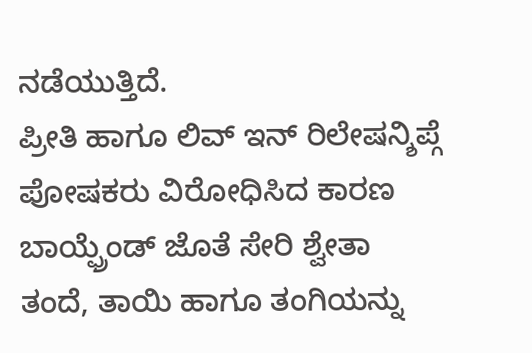ನಡೆಯುತ್ತಿದೆ.
ಪ್ರೀತಿ ಹಾಗೂ ಲಿವ್ ಇನ್ ರಿಲೇಷನ್ಶಿಪ್ಗೆ ಪೋಷಕರು ವಿರೋಧಿಸಿದ ಕಾರಣ ಬಾಯ್ಫ್ರೆಂಡ್ ಜೊತೆ ಸೇರಿ ಶ್ವೇತಾ ತಂದೆ, ತಾಯಿ ಹಾಗೂ ತಂಗಿಯನ್ನು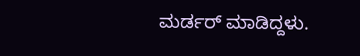ಮರ್ಡರ್ ಮಾಡಿದ್ದಳು.